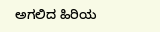ಅಗಲಿದ ಹಿರಿಯ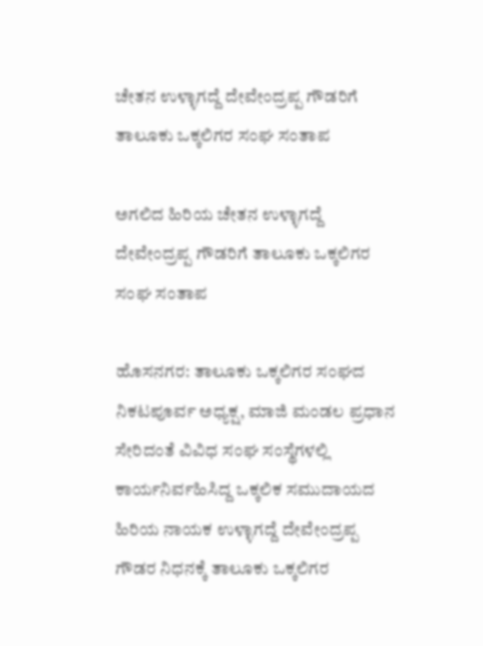ಚೇತನ ಉಳ್ಳಾಗದ್ದೆ ದೇವೇಂದ್ರಪ್ಪ ಗೌಡರಿಗೆ ತಾಲೂಕು ಒಕ್ಕಲಿಗರ ಸಂಘ ಸಂತಾಪ

ಅಗಲಿದ ಹಿರಿಯ ಚೇತನ ಉಳ್ಳಾಗದ್ದೆ ದೇವೇಂದ್ರಪ್ಪ ಗೌಡರಿಗೆ ತಾಲೂಕು ಒಕ್ಕಲಿಗರ ಸಂಘ ಸಂತಾಪ

ಹೊಸನಗರ: ತಾಲೂಕು ಒಕ್ಕಲಿಗರ ಸಂಘದ ನಿಕಟಪೂರ್ವ ಅಧ್ಯಕ್ಷ, ಮಾಜಿ ಮಂಡಲ ಪ್ರಧಾನ ಸೇರಿದಂತೆ ವಿವಿಧ ಸಂಘ ಸಂಸ್ಥೆಗಳಲ್ಲಿ ಕಾರ್ಯನಿರ್ವಹಿಸಿದ್ದ ಒಕ್ಕಲಿಕ ಸಮುದಾಯದ ಹಿರಿಯ ನಾಯಕ ಉಳ್ಳಾಗದ್ದೆ ದೇವೇಂದ್ರಪ್ಪ ಗೌಡರ ನಿಧನಕ್ಕೆ ತಾಲೂಕು ಒಕ್ಕಲಿಗರ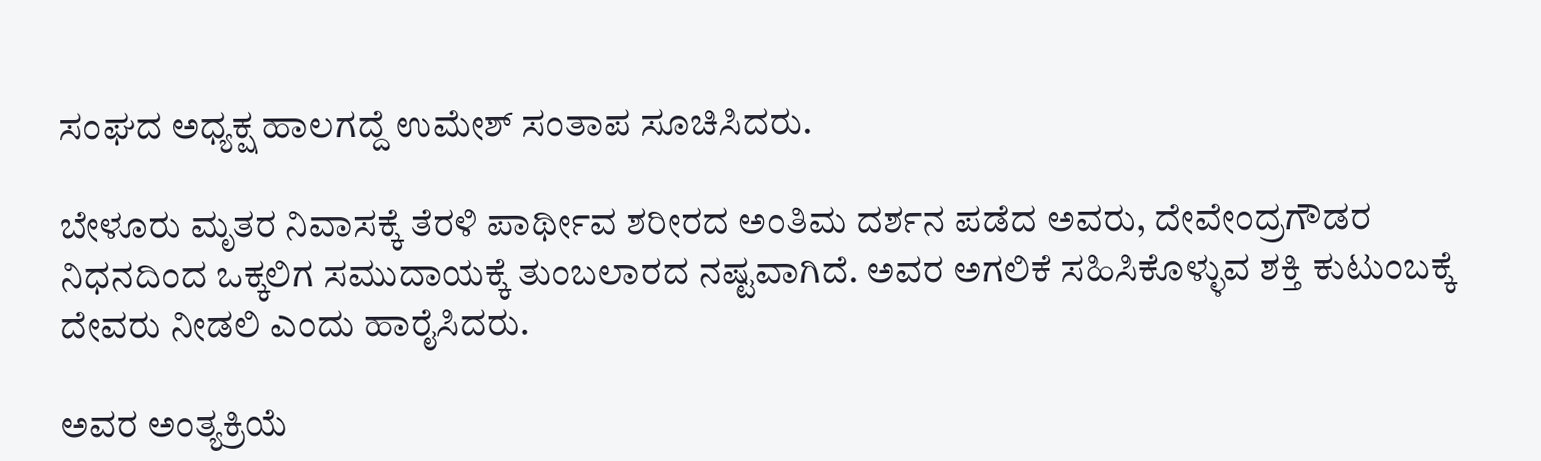ಸಂಘದ ಅಧ್ಯಕ್ಷ ಹಾಲಗದ್ದೆ ಉಮೇಶ್ ಸಂತಾಪ‌ ಸೂಚಿಸಿದರು.

ಬೇಳೂರು ಮೃತರ ನಿವಾಸಕ್ಕೆ ತೆರಳಿ ಪಾರ್ಥೀವ ಶರೀರದ ಅಂತಿಮ‌ ದರ್ಶನ ಪಡೆದ ಅವರು, ದೇವೇಂದ್ರಗೌಡರ ನಿಧನದಿಂದ ಒಕ್ಕಲಿಗ ಸಮುದಾಯಕ್ಕೆ ತುಂಬಲಾರದ ನಷ್ಟವಾಗಿದೆ. ಅವರ ಅಗಲಿಕೆ ಸಹಿಸಿಕೊಳ್ಳುವ ಶಕ್ತಿ ಕುಟುಂಬಕ್ಕೆ ದೇವರು ನೀಡಲಿ ಎಂದು ಹಾರೈಸಿದರು.

ಅವರ ಅಂತ್ಯಕ್ರಿಯೆ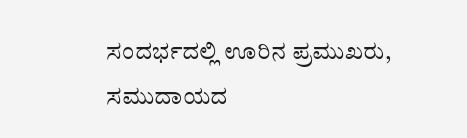ಸಂದರ್ಭದಲ್ಲಿ ಊರಿನ ಪ್ರಮುಖರು, ಸಮುದಾಯದ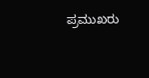ಪ್ರಮುಖರು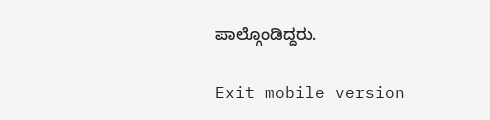ಪಾಲ್ಗೊಂಡಿದ್ದರು.

Exit mobile version